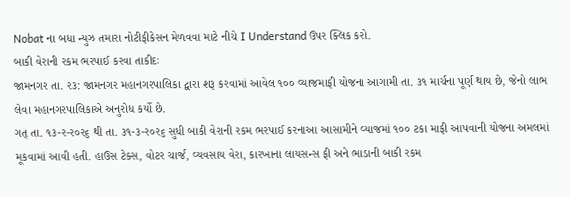Nobat ના બધા ન્યુઝ તમારા નોટીફીકેસન મેળવવા માટે નીચે I Understand ઉપર ક્લિક કરો.
બાકી વેરાની રકમ ભરપાઈ કરવા તાકીદઃ
જામનગર તા. ર૩: જામનગર મહાનગરપાલિકા દ્વારા શરૂ કરવામાં આવેલ ૧૦૦ વ્યાજમાફી યોજના આગામી તા. ૩૧ માર્ચના પૂર્ણ થાય છે, જેનો લાભ લેવા મહાનગરપાલિકાએ અનુરોધ કર્યો છે.
ગત્ તા. ૧૩-ર-ર૦ર૬ થી તા. ૩૧-૩-ર૦ર૬ સુધી બાકી વેરાની રકમ ભરપાઈ કરનાઆ આસામીને વ્યાજમાં ૧૦૦ ટકા માફી આપવાની યોજના અમલમાં મૂકવામાં આવી હતી. હાઉસ ટેક્સ, વોટર ચાર્જ, વ્યવસાય વેરા, કારખાના લાયસન્સ ફી અને ભાડાની બાકી રકમ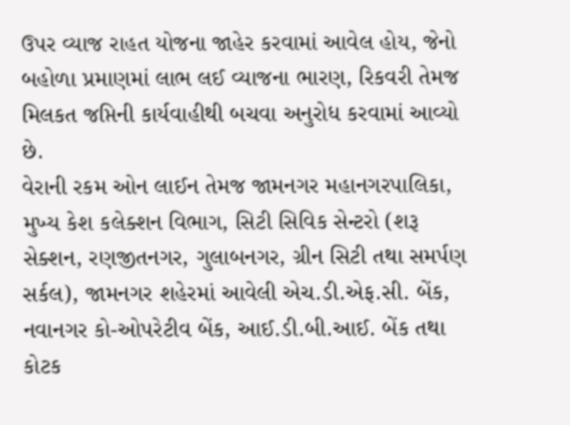ઉપર વ્યાજ રાહત યોજના જાહેર કરવામાં આવેલ હોય, જેનો બહોળા પ્રમાણમાં લાભ લઈ વ્યાજના ભારણ, રિકવરી તેમજ મિલકત જપ્તિની કાર્યવાહીથી બચવા અનુરોધ કરવામાં આવ્યો છે.
વેરાની રકમ ઓન લાઈન તેમજ જામનગર મહાનગરપાલિકા, મુખ્ય કેશ કલેક્શન વિભાગ, સિટી સિવિક સેન્ટરો (શરૂ સેક્શન, રણજીતનગર, ગુલાબનગર, ગ્રીન સિટી તથા સમર્પણ સર્કલ), જામનગર શહેરમાં આવેલી એચ.ડી.એફ.સી. બેંક, નવાનગર કો-ઓપરેટીવ બેંક, આઈ.ડી.બી.આઈ. બેંક તથા કોટક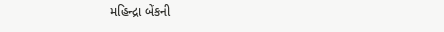મહિન્દ્રા બેંકની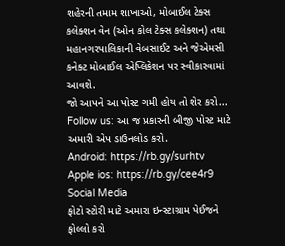શહેરની તમામ શાખાઓ, મોબાઈલ ટેક્સ કલેક્શન વેન (ઓન કોલ ટેક્સ કલેક્શન) તથા મહાનગરપાલિકાની વેબસાઈટ અને જેએમસી કનેક્ટ મોબાઈલ એપ્લિકેશન પર સ્વીકારવામાં આવશે.
જો આપને આ પોસ્ટ ગમી હોય તો શેર કરો...
Follow us: આ જ પ્રકારની બીજી પોસ્ટ માટે અમારી એપ ડાઉનલોડ કરો.
Android: https://rb.gy/surhtv
Apple ios: https://rb.gy/cee4r9
Social Media
ફોટો સ્ટોરી માટે અમારા ઇન્સ્ટાગ્રામ પેઈજને ફોલ્લો કરો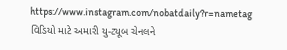https://www.instagram.com/nobatdaily?r=nametag
વિડિયો માટે અમારી યુ-ટ્યૂબ ચેનલને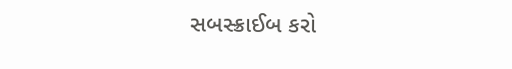સબસ્ક્રાઈબ કરો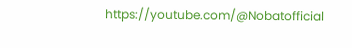https://youtube.com/@Nobatofficial